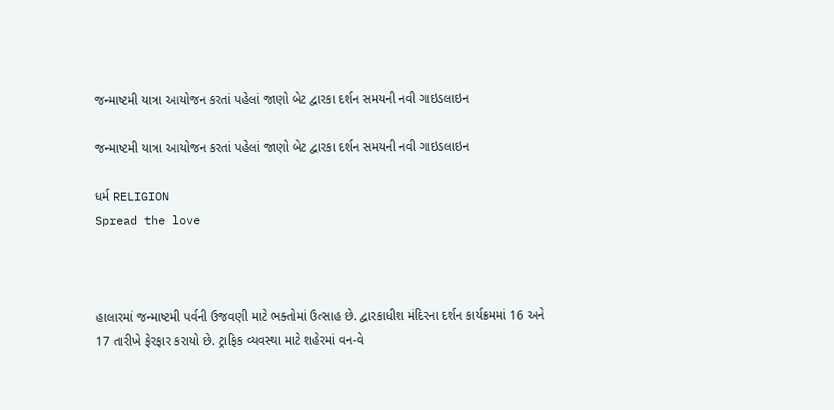જન્માષ્ટમી યાત્રા આયોજન કરતાં પહેલાં જાણો બેટ દ્વારકા દર્શન સમયની નવી ગાઇડલાઇન

જન્માષ્ટમી યાત્રા આયોજન કરતાં પહેલાં જાણો બેટ દ્વારકા દર્શન સમયની નવી ગાઇડલાઇન

ધર્મ RELIGION
Spread the love



હાલારમાં જન્માષ્ટમી પર્વની ઉજવણી માટે ભક્તોમાં ઉત્સાહ છે. દ્વારકાધીશ મંદિરના દર્શન કાર્યક્રમમાં 16 અને 17 તારીખે ફેરફાર કરાયો છે. ટ્રાફિક વ્યવસ્થા માટે શહેરમાં વન-વે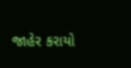જાહેર કરાયો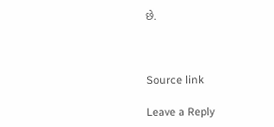છે.



Source link

Leave a Reply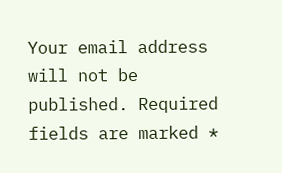Your email address will not be published. Required fields are marked *